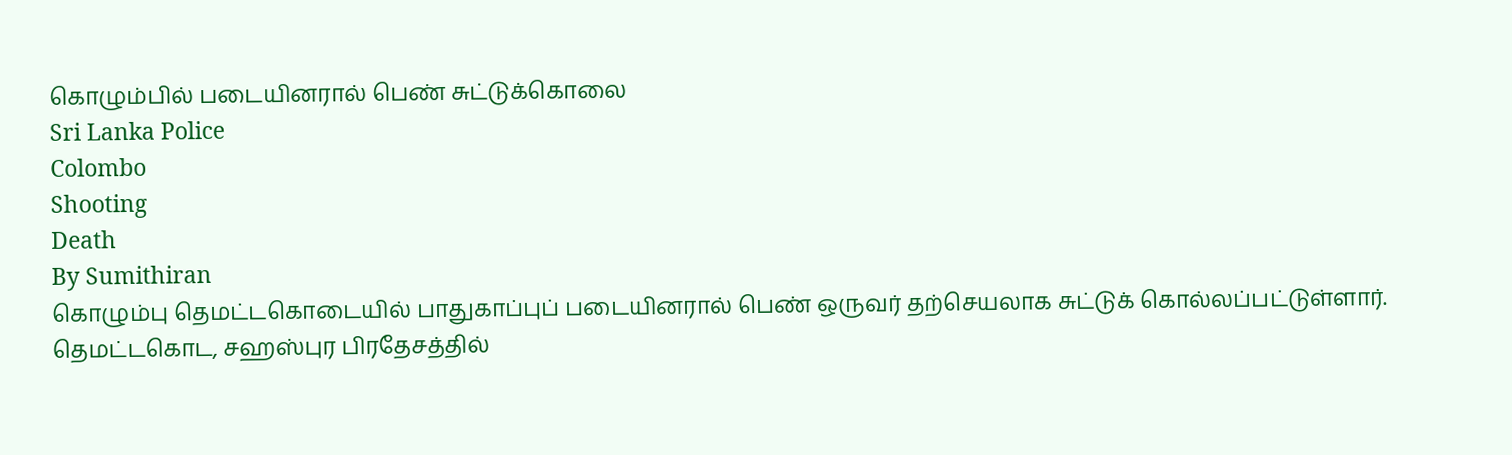கொழும்பில் படையினரால் பெண் சுட்டுக்கொலை
Sri Lanka Police
Colombo
Shooting
Death
By Sumithiran
கொழும்பு தெமட்டகொடையில் பாதுகாப்புப் படையினரால் பெண் ஒருவர் தற்செயலாக சுட்டுக் கொல்லப்பட்டுள்ளார்.
தெமட்டகொட, சஹஸ்புர பிரதேசத்தில்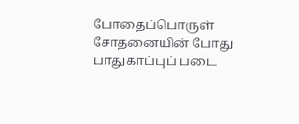போதைப்பொருள் சோதனையின் போது பாதுகாப்புப் படை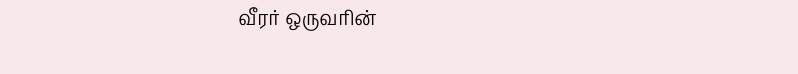வீரர் ஒருவரின்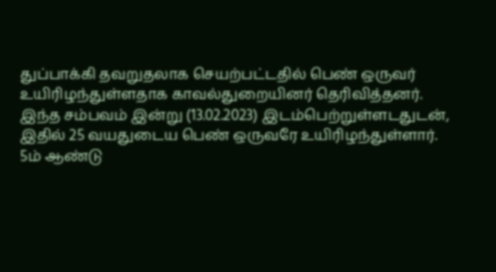துப்பாக்கி தவறுதலாக செயற்பட்டதில் பெண் ஒருவர் உயிரிழந்துள்ளதாக காவல்துறையினர் தெரிவித்தனர்.
இந்த சம்பவம் இன்று (13.02.2023) இடம்பெற்றுள்ளடதுடன், இதில் 25 வயதுடைய பெண் ஒருவரே உயிரிழந்துள்ளார்.
5ம் ஆண்டு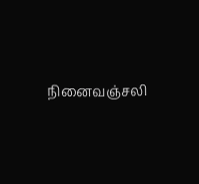நினைவஞ்சலி